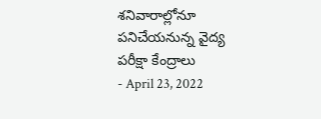శనివారాల్లోనూ పనిచేయనున్న వైద్య పరీక్షా కేంద్రాలు
- April 23, 2022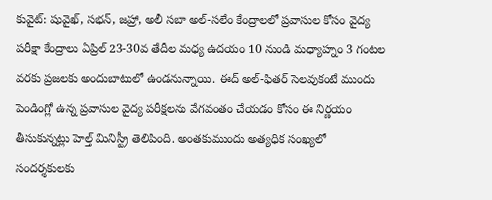కువైట్: షువైఖ్, సభన్, జహ్రా, అలీ సబా అల్-సలేం కేంద్రాలలో ప్రవాసుల కోసం వైద్య పరీక్షా కేంద్రాలు ఏప్రిల్ 23-30వ తేదీల మధ్య ఉదయం 10 నుండి మధ్యాహ్నం 3 గంటల వరకు ప్రజలకు అందుబాటులో ఉండనున్నాయి. ఈద్ అల్-ఫితర్ సెలవుకంటే ముందు పెండింగ్లో ఉన్న ప్రవాసుల వైద్య పరీక్షలను వేగవంతం చేయడం కోసం ఈ నిర్ణయం తీసుకున్నట్లు హెల్త్ మినిస్ట్రీ తెలిపింది. అంతకుముందు అత్యధిక సంఖ్యలో సందర్శకులకు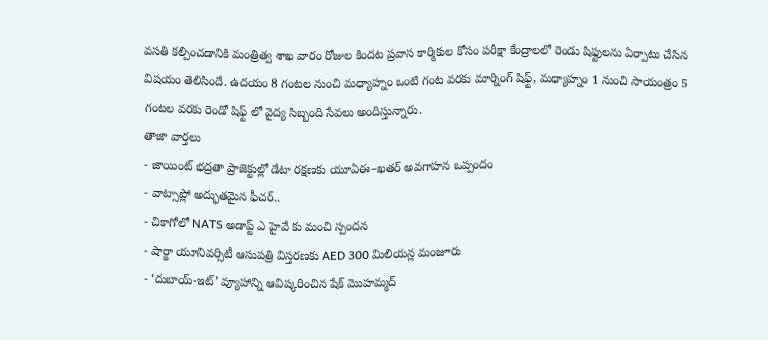వసతి కల్పించడానికి మంత్రిత్వ శాఖ వారం రోజుల కిందట ప్రవాస కార్మికుల కోసం పరీక్షా కేంద్రాలలో రెండు షిఫ్టులను ఏర్పాటు చేసిన విషయం తెలిసిందే. ఉదయం 8 గంటల నుంచి మధ్యాహ్నం ఒంటి గంట వరకు మార్నింగ్ షిఫ్ట్, మధ్యాహ్నం 1 నుంచి సాయంత్రం 5 గంటల వరకు రెండో షిఫ్ట్ లో వైద్య సిబ్బంది సేవలు అందిస్తున్నారు.
తాజా వార్తలు
- జాయింట్ భద్రతా ప్రాజెక్టుల్లో డేటా రక్షణకు యూఏఈ–ఖతర్ అవగాహన ఒప్పందం
- వాట్సాప్లో అద్భుతమైన ఫీచర్..
- చికాగోలో NATS అడాప్ట్ ఎ హైవే కు మంచి స్పందన
- షార్జా యూనివర్సిటీ ఆసుపత్రి విస్తరణకు AED 300 మిలియన్ల మంజూరు
- ‘దుబాయ్-ఇట్’ వ్యూహాన్ని ఆవిష్కరించిన షేక్ మొహమ్మద్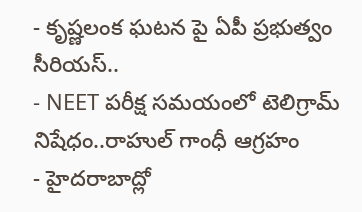- కృష్ణలంక ఘటన పై ఏపీ ప్రభుత్వం సీరియస్..
- NEET పరీక్ష సమయంలో టెలిగ్రామ్ నిషేధం..రాహుల్ గాంధీ ఆగ్రహం
- హైదరాబాద్లో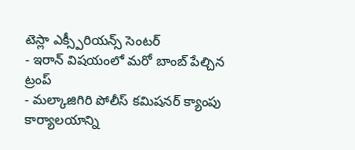టెస్లా ఎక్స్పీరియన్స్ సెంటర్
- ఇరాన్ విషయంలో మరో బాంబ్ పేల్చిన ట్రంప్
- మల్కాజిగిరి పోలీస్ కమిషనర్ క్యాంపు కార్యాలయాన్ని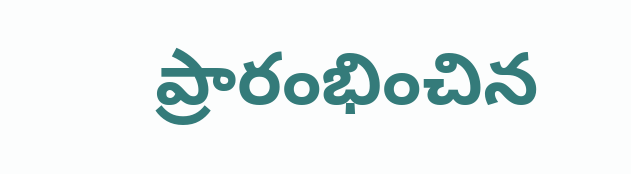ప్రారంభించిన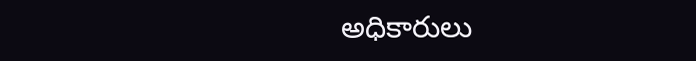అధికారులు